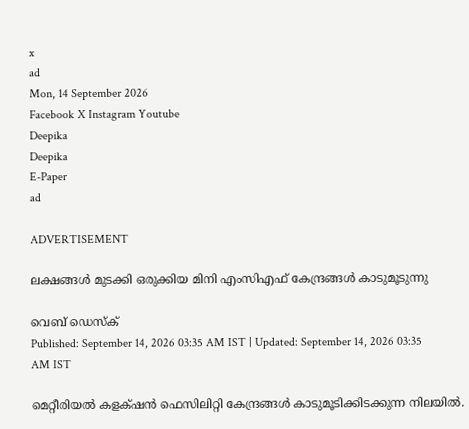x
ad
Mon, 14 September 2026
Facebook X Instagram Youtube
Deepika
Deepika
E-Paper
ad

ADVERTISEMENT

ലക്ഷങ്ങള്‍ മുടക്കി ഒരുക്കിയ മിനി എംസിഎഫ് കേന്ദ്രങ്ങള്‍ കാടുമൂടുന്നു

വെബ് ഡെസ്ക്
Published: September 14, 2026 03:35 AM IST | Updated: September 14, 2026 03:35 AM IST

മെറ്റീരിയല്‍ കളക്‌ഷന്‍ ഫെസിലിറ്റി കേന്ദ്രങ്ങള്‍ കാടുമൂടിക്കിടക്കുന്ന നിലയില്‍.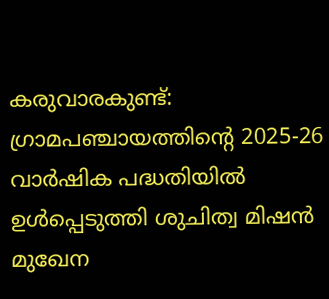കരുവാരകുണ്ട്: ഗ്രാമപഞ്ചായത്തിന്‍റെ 2025-26 വാര്‍ഷിക പദ്ധതിയില്‍ ഉള്‍പ്പെടുത്തി ശുചിത്വ മിഷന്‍ മുഖേന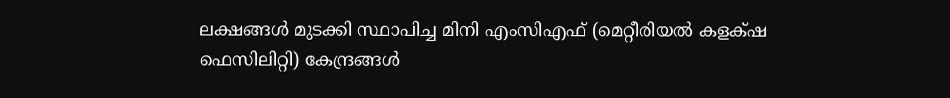ലക്ഷങ്ങള്‍ മുടക്കി സ്ഥാപിച്ച മിനി എംസിഎഫ് (മെറ്റീരിയല്‍ കളക്‌ഷ ഫെസിലിറ്റി) കേന്ദ്രങ്ങള്‍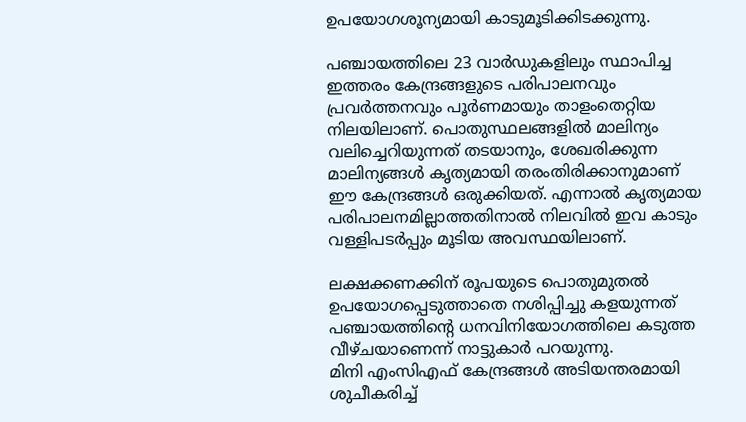ഉപയോഗശൂന്യമായി കാടുമൂടിക്കിടക്കുന്നു.

പഞ്ചായത്തിലെ 23 വാര്‍ഡുകളിലും സ്ഥാപിച്ച ഇത്തരം കേന്ദ്രങ്ങളുടെ പരിപാലനവും പ്രവര്‍ത്തനവും പൂര്‍ണമായും താളംതെറ്റിയ നിലയിലാണ്. പൊതുസ്ഥലങ്ങളില്‍ മാലിന്യം വലിച്ചെറിയുന്നത് തടയാനും, ശേഖരിക്കുന്ന മാലിന്യങ്ങള്‍ കൃത്യമായി തരംതിരിക്കാനുമാണ് ഈ കേന്ദ്രങ്ങള്‍ ഒരുക്കിയത്. എന്നാല്‍ കൃത്യമായ പരിപാലനമില്ലാത്തതിനാല്‍ നിലവില്‍ ഇവ കാടും വള്ളിപടര്‍പ്പും മൂടിയ അവസ്ഥയിലാണ്.

ലക്ഷക്കണക്കിന് രൂപയുടെ പൊതുമുതല്‍ ഉപയോഗപ്പെടുത്താതെ നശിപ്പിച്ചു കളയുന്നത് പഞ്ചായത്തിന്‍റെ ധനവിനിയോഗത്തിലെ കടുത്ത വീഴ്ചയാണെന്ന് നാട്ടുകാര്‍ പറയുന്നു.
മിനി എംസിഎഫ് കേന്ദ്രങ്ങള്‍ അടിയന്തരമായി ശുചീകരിച്ച്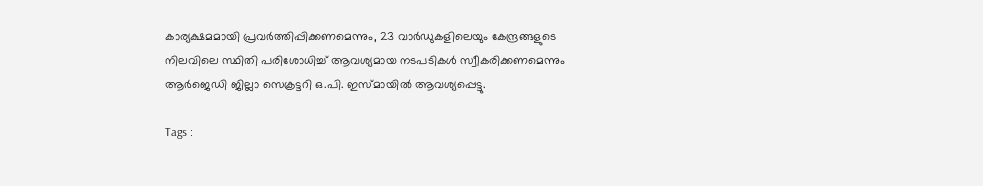കാര്യക്ഷമമായി പ്രവര്‍ത്തിപ്പിക്കണമെന്നും, 23 വാര്‍ഡുകളിലെയും കേന്ദ്രങ്ങളുടെ നിലവിലെ സ്ഥിതി പരിശോധിച്ച് ആവശ്യമായ നടപടികള്‍ സ്വീകരിക്കണമെന്നും ആര്‍ജെഡി ജില്ലാ സെക്രട്ടറി ഒ.പി. ഇസ്മായില്‍ ആവശ്യപ്പെട്ടു.

Tags :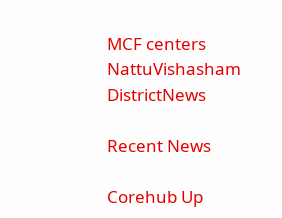MCF centers NattuVishasham DistrictNews

Recent News

Corehub Up